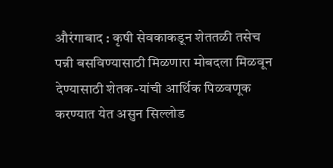औरंगाबाद : कृषी सेवकाकडून शेततळी तसेच पन्नी बसविण्यासाठी मिळणारा मोबदला मिळवून देण्यासाठी शेतक-यांची आर्थिक पिळवणूक करण्यात येत असुन सिल्लोड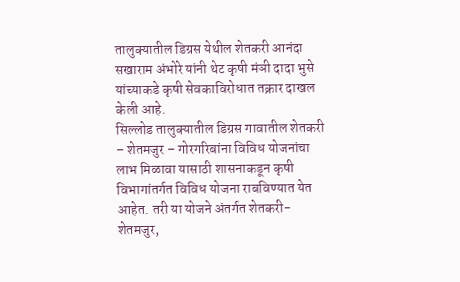तालुक्यातील डिग्रस येथील शेतकरी आनंदा सखाराम अंभोरे यांनी थेट कृषी मंञी दादा भुसे यांच्याकडे कृषी सेवकाविरोधात तक्रार दाखल केली आहे.
सिल्लोड तालुक्यातील डिग्रस गावातील शेतकरी – शेतमजुर – गोरगरिबांना विविध योजनांचा लाभ मिळावा यासाठी शासनाकडून कृषी विभागांतर्गत विविध योजना राबविण्यात येत आहेत. तरी या योजने अंतर्गत शेतकरी- शेतमजुर,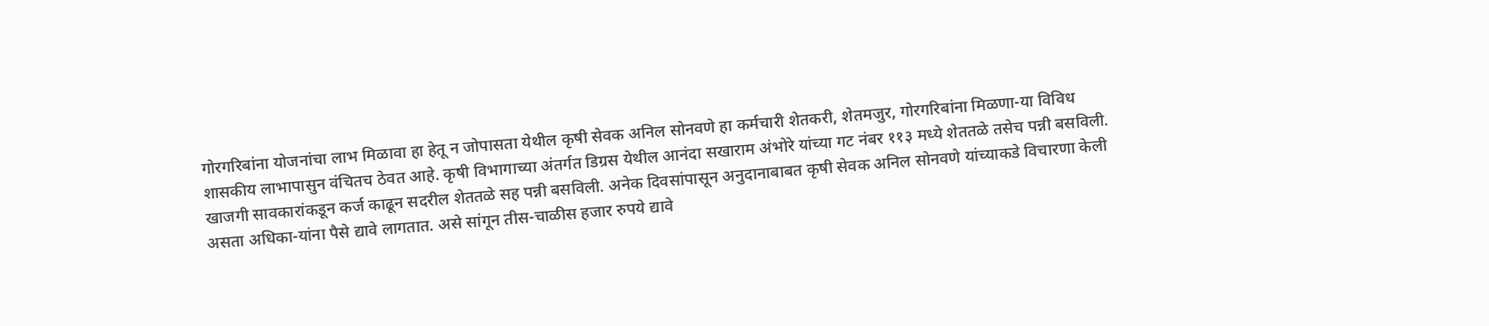गोरगरिबांना योजनांचा लाभ मिळावा हा हेतू न जोपासता येथील कृषी सेवक अनिल सोनवणे हा कर्मचारी शेतकरी, शेतमजुर, गोरगरिबांना मिळणा-या विविध शासकीय लाभापासुन वंचितच ठेवत आहे. कृषी विभागाच्या अंतर्गत डिग्रस येथील आनंदा सखाराम अंभोरे यांच्या गट नंबर ११३ मध्ये शेततळे तसेच पन्नी बसविली.
खाजगी सावकारांकडून कर्ज काढून सदरील शेततळे सह पन्नी बसविली. अनेक दिवसांपासून अनुदानाबाबत कृषी सेवक अनिल सोनवणे यांच्याकडे विचारणा केली असता अधिका-यांना पैसे द्यावे लागतात. असे सांगून तीस-चाळीस हजार रुपये द्यावे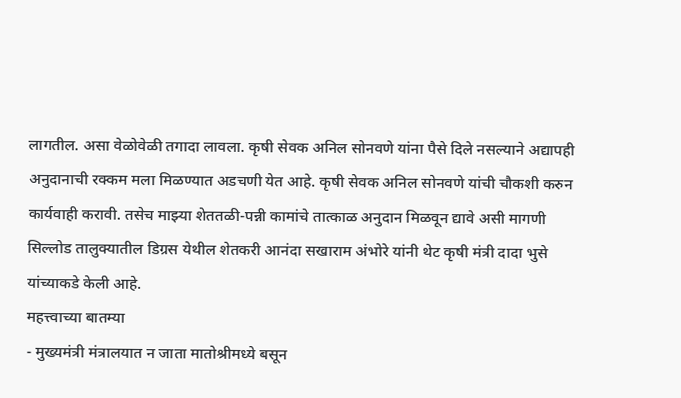लागतील. असा वेळोवेळी तगादा लावला. कृषी सेवक अनिल सोनवणे यांना पैसे दिले नसल्याने अद्यापही अनुदानाची रक्कम मला मिळण्यात अडचणी येत आहे. कृषी सेवक अनिल सोनवणे यांची चौकशी करुन कार्यवाही करावी. तसेच माझ्या शेततळी-पन्नी कामांचे तात्काळ अनुदान मिळवून द्यावे असी मागणी सिल्लोड तालुक्यातील डिग्रस येथील शेतकरी आनंदा सखाराम अंभोरे यांनी थेट कृषी मंत्री दादा भुसे यांच्याकडे केली आहे.
महत्त्वाच्या बातम्या
- मुख्यमंत्री मंत्रालयात न जाता मातोश्रीमध्ये बसून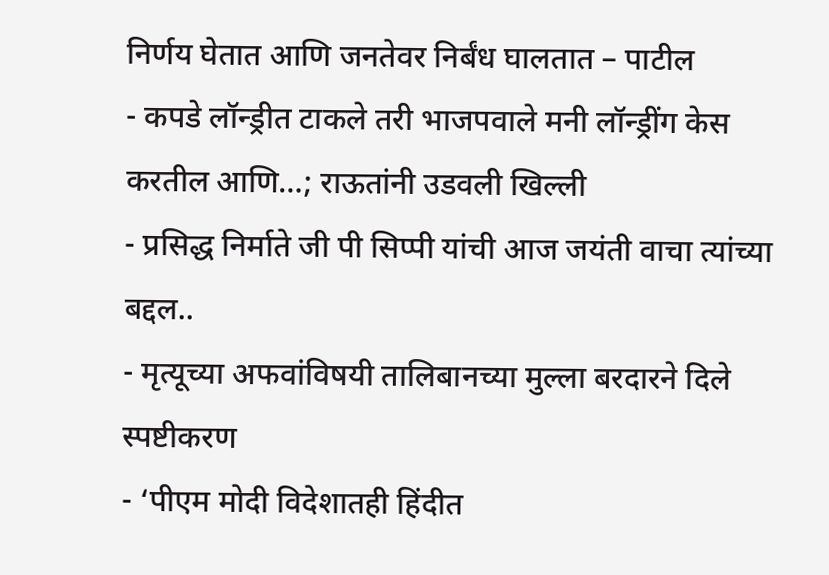निर्णय घेतात आणि जनतेवर निर्बंध घालतात – पाटील
- कपडे लॉन्ड्रीत टाकले तरी भाजपवाले मनी लॉन्ड्रींग केस करतील आणि…; राऊतांनी उडवली खिल्ली
- प्रसिद्ध निर्माते जी पी सिप्पी यांची आज जयंती वाचा त्यांच्या बद्दल..
- मृत्यूच्या अफवांविषयी तालिबानच्या मुल्ला बरदारने दिले स्पष्टीकरण
- ‘पीएम मोदी विदेशातही हिंदीत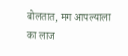बोलतात, मग आपल्याला का लाज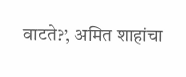वाटते?’, अमित शाहांचा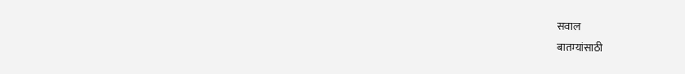सवाल
बातम्यांसाठी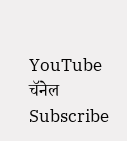YouTube चॅनेल Subscribe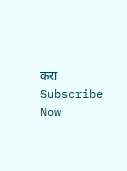करा
Subscribe Now